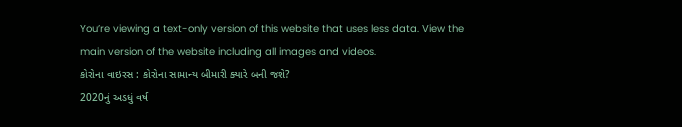You’re viewing a text-only version of this website that uses less data. View the main version of the website including all images and videos.
કોરોના વાઇરસ : કોરોના સામાન્ય બીમારી ક્યારે બની જશે?
2020નું અડધું વર્ષ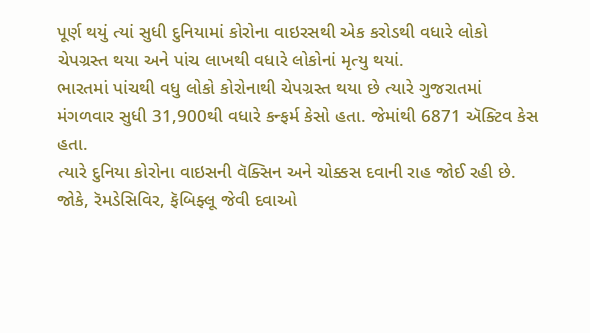પૂર્ણ થયું ત્યાં સુધી દુનિયામાં કોરોના વાઇરસથી એક કરોડથી વધારે લોકો ચેપગ્રસ્ત થયા અને પાંચ લાખથી વધારે લોકોનાં મૃત્યુ થયાં.
ભારતમાં પાંચથી વધુ લોકો કોરોનાથી ચેપગ્રસ્ત થયા છે ત્યારે ગુજરાતમાં મંગળવાર સુધી 31,900થી વધારે કન્ફર્મ કેસો હતા. જેમાંથી 6871 ઍક્ટિવ કેસ હતા.
ત્યારે દુનિયા કોરોના વાઇસની વૅક્સિન અને ચોક્કસ દવાની રાહ જોઈ રહી છે. જોકે, રૅમડેસિવિર, ફૅબિફ્લૂ જેવી દવાઓ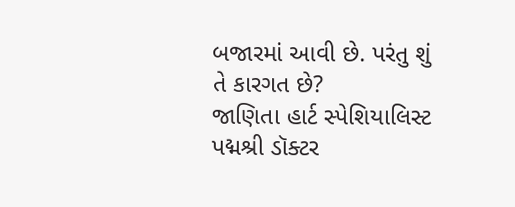બજારમાં આવી છે. પરંતુ શું તે કારગત છે?
જાણિતા હાર્ટ સ્પેશિયાલિસ્ટ પદ્મશ્રી ડૉક્ટર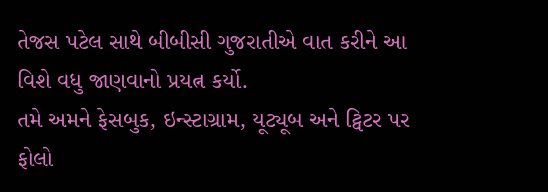તેજસ પટેલ સાથે બીબીસી ગુજરાતીએ વાત કરીને આ વિશે વધુ જાણવાનો પ્રયત્ન કર્યો.
તમે અમને ફેસબુક, ઇન્સ્ટાગ્રામ, યૂટ્યૂબ અને ટ્વિટર પર ફોલો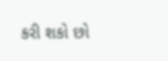કરી શકો છો